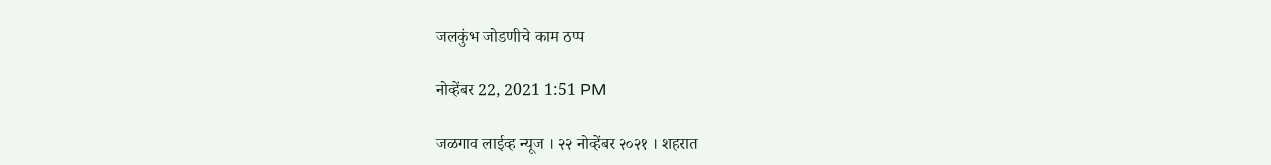जलकुंभ जोडणीचे काम ठप्प

नोव्हेंबर 22, 2021 1:51 PM

जळगाव लाईव्ह न्यूज । २२ नोव्हेंबर २०२१ । शहरात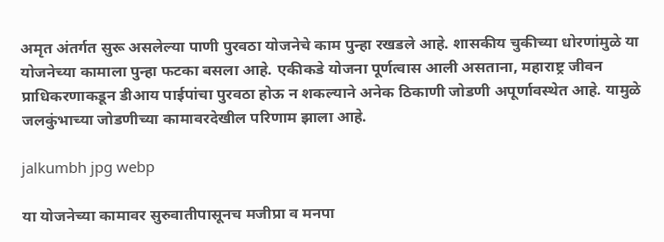अमृत अंतर्गत सुरू असलेल्या पाणी पुरवठा योजनेचे काम पुन्हा रखडले आहे. शासकीय चुकीच्या धोरणांमुळे या योजनेच्या कामाला पुन्हा फटका बसला आहे. एकीकडे योजना पूर्णत्वास आली असताना, महाराष्ट्र जीवन प्राधिकरणाकडून डीआय पाईपांचा पुरवठा होऊ न शकल्याने अनेक ठिकाणी जोडणी अपूर्णावस्थेत आहे. यामुळे जलकुंभाच्या जोडणीच्या कामावरदेखील परिणाम झाला आहे.

jalkumbh jpg webp

या योजनेच्या कामावर सुरुवातीपासूनच मजीप्रा व मनपा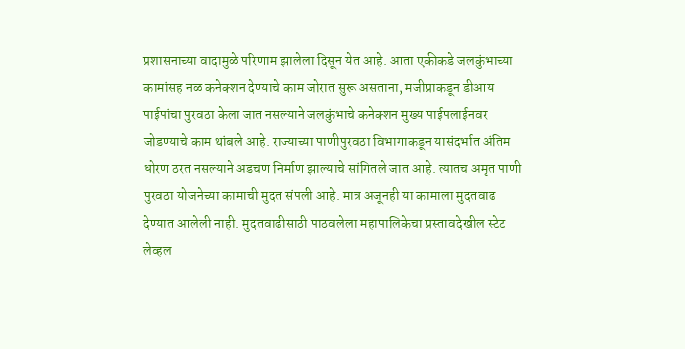प्रशासनाच्या वादामुळे परिणाम झालेला दिसून येत आहे. आता एकीकडे जलकुंभाच्या कामांसह नळ कनेक्शन देण्याचे काम जोरात सुरू असताना, मजीप्राकडून डीआय पाईपांचा पुरवठा केला जात नसल्याने जलकुंभाचे कनेक्शन मुख्य पाईपलाईनवर जोडण्याचे काम थांबले आहे. राज्याच्या पाणीपुरवठा विभागाकडून यासंदर्भात अंतिम धोरण ठरत नसल्याने अडचण निर्माण झाल्याचे सांगितले जात आहे. त्यातच अमृत पाणी पुरवठा योजनेच्या कामाची मुदत संपली आहे. मात्र अजूनही या कामाला मुदतवाढ देण्यात आलेली नाही. मुदतवाढीसाठी पाठवलेला महापालिकेचा प्रस्तावदेखील स्टेट लेव्हल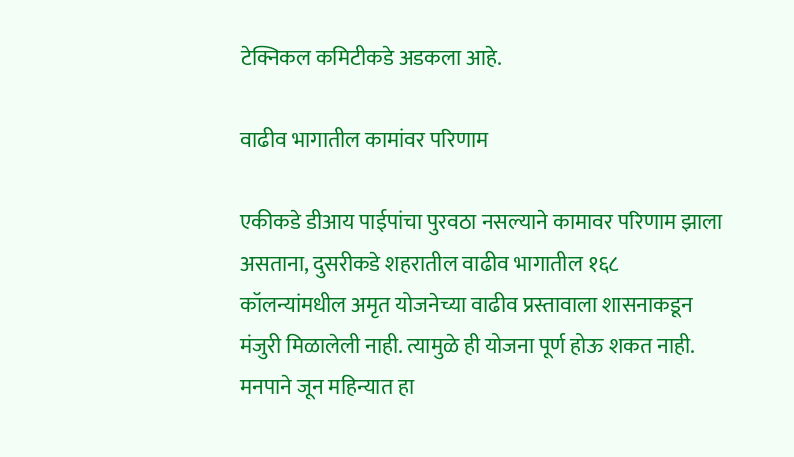टेक्निकल कमिटीकडे अडकला आहे.

वाढीव भागातील कामांवर परिणाम

एकीकडे डीआय पाईपांचा पुरवठा नसल्याने कामावर परिणाम झाला असताना, दुसरीकडे शहरातील वाढीव भागातील १६८ कॉलन्यांमधील अमृत योजनेच्या वाढीव प्रस्तावाला शासनाकडून मंजुरी मिळालेली नाही. त्यामुळे ही योजना पूर्ण होऊ शकत नाही. मनपाने जून महिन्यात हा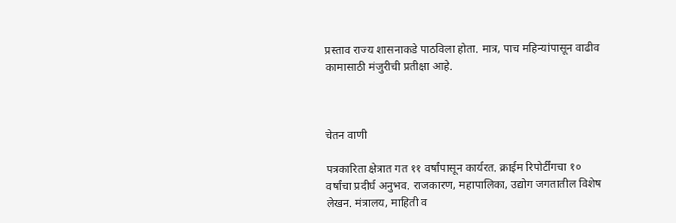प्रस्ताव राज्य शासनाकडे पाठविला होता. मात्र, पाच महिन्यांपासून वाढीव कामासाठी मंजुरीची प्रतीक्षा आहे.



चेतन वाणी

पत्रकारिता क्षेत्रात गत ११ वर्षांपासून कार्यरत. क्राईम रिपोर्टींगचा १० वर्षांचा प्रदीर्घ अनुभव. राजकारण, महापालिका, उद्योग जगतातील विशेष लेखन. मंत्रालय, माहिती व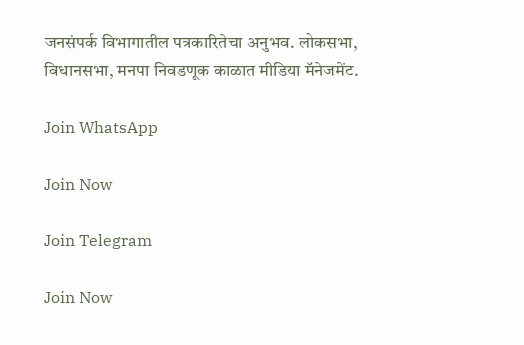जनसंपर्क विभागातील पत्रकारितेचा अनुभव. लोकसभा, विधानसभा, मनपा निवडणूक काळात मीडिया मॅनेजमेंट.

Join WhatsApp

Join Now

Join Telegram

Join Now